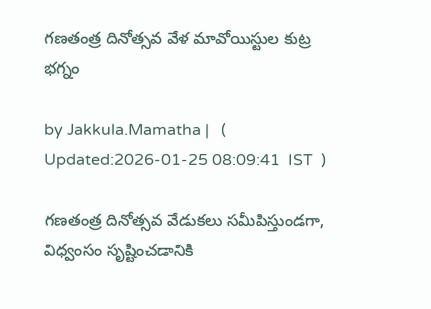గణతంత్ర దినోత్సవ వేళ మావోయిస్టుల కుట్ర భగ్నం

by Jakkula.Mamatha |   (  Updated:2026-01-25 08:09:41  IST  )

గణతంత్ర దినోత్సవ వేడుకలు సమీపిస్తుండగా, విధ్వంసం సృష్టించడానికి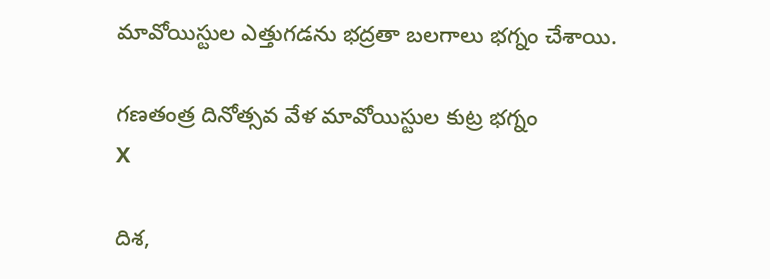మావోయిస్టుల ఎత్తుగడను భద్రతా బలగాలు భగ్నం చేశాయి.

గణతంత్ర దినోత్సవ వేళ మావోయిస్టుల కుట్ర భగ్నం
X

దిశ,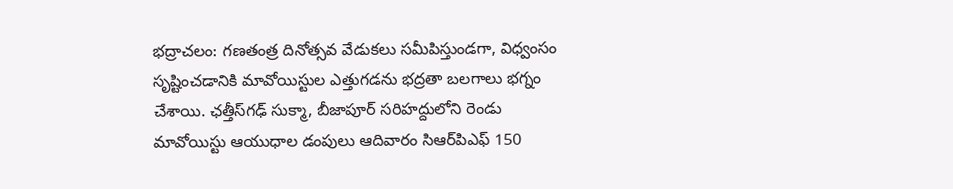భద్రాచలం: గణతంత్ర దినోత్సవ వేడుకలు సమీపిస్తుండగా, విధ్వంసం సృష్టించడానికి మావోయిస్టుల ఎత్తుగడను భద్రతా బలగాలు భగ్నం చేశాయి. ఛత్తీస్‌గఢ్ సుక్మా, బీజాపూర్ సరిహద్దులోని రెండు మావోయిస్టు ఆయుధాల డంపులు ఆదివారం సిఆర్‌పిఎఫ్ 150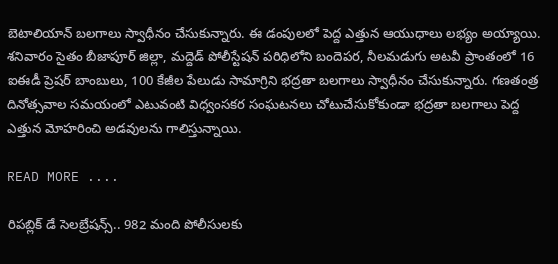బెటాలియాన్ బలగాలు స్వాధీనం చేసుకున్నారు. ఈ డంపులలో పెద్ద ఎత్తున ఆయుధాలు లభ్యం అయ్యాయి. శనివారం సైతం బీజాపూర్ జిల్లా, మద్దెడ్ పోలీస్టేషన్ పరిధిలోని బందెపర, నీలమడుగు అటవీ ప్రాంతంలో 16 ఐఈడీ ప్రెషర్ బాంబులు, 100 కేజీల పేలుడు సామాగ్రిని భద్రతా బలగాలు స్వాధీనం చేసుకున్నారు. గణతంత్ర దినోత్సవాల సమయంలో ఎటువంటి విధ్వంసకర సంఘటనలు చోటుచేసుకోకుండా భద్రతా బలగాలు పెద్ద ఎత్తున మోహరించి అడవులను గాలిస్తున్నాయి.

READ MORE ....

రిపబ్లిక్ డే సెలబ్రేషన్స్.. 982 మంది పోలీసులకు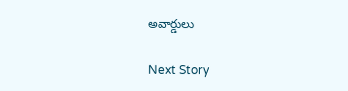అవార్డులు

Next Story